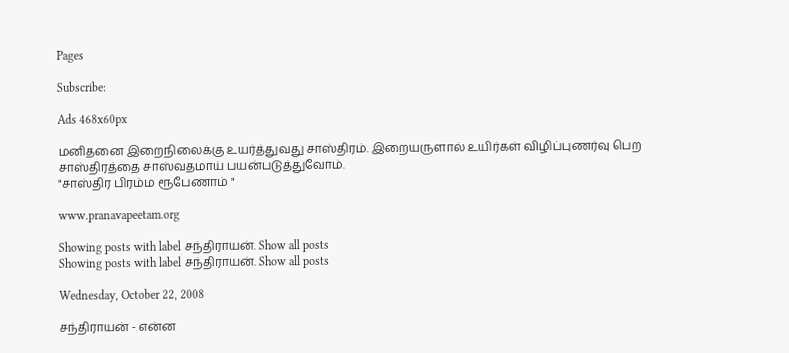Pages

Subscribe:

Ads 468x60px

மனிதனை இறைநிலைக்கு உயர்த்துவது சாஸ்திரம். இறையருளால் உயிர்கள் விழிப்புணர்வு பெற சாஸ்திரத்தை சாஸ்வதமாய் பயன்படுத்துவோம்.
"சாஸ்திர பிரம்ம ரூபேணாம் "

www.pranavapeetam.org

Showing posts with label சந்திராயன். Show all posts
Showing posts with label சந்திராயன். Show all posts

Wednesday, October 22, 2008

சந்திராயன் - என்ன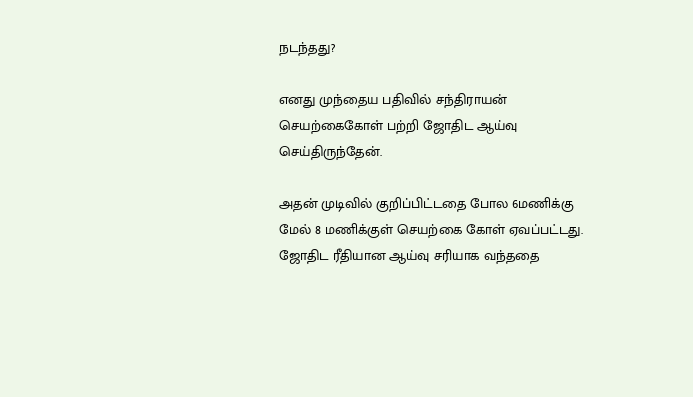நடந்தது?

எனது முந்தைய பதிவில் சந்திராயன் செயற்கைகோள் பற்றி ஜோதிட ஆய்வு செய்திருந்தேன்.

அதன் முடிவில் குறிப்பிட்டதை போல 6மணிக்கு மேல் 8 மணிக்குள் செயற்கை கோள் ஏவப்பட்டது. ஜோதிட ரீதியான ஆய்வு சரியாக வந்ததை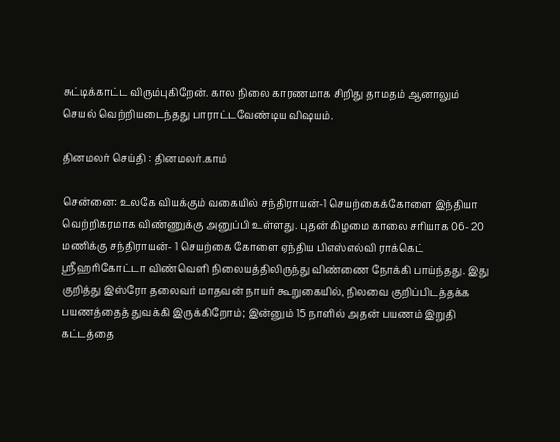சுட்டிக்காட்ட விரும்புகிறேன். கால நிலை காரணமாக சிறிது தாமதம் ஆனாலும் செயல் வெற்றியடைந்தது பாராட்டவேண்டிய விஷயம்.

தினமலர் செய்தி : தினமலர்.காம்

சென்னை: உலகே வியக்கும் வகையில் சந்திராயன்-1 செயற்கைக்கோளை இந்தியா வெற்றிகரமாக விண்ணுக்கு அனுப்பி உள்ளது. புதன் கிழமை காலை சரியாக 06- 20 மணிக்கு சந்திராயன்- 1 செயற்கை கோளை ஏந்திய பிஎஸ்எல்வி ராக்கெட் ஸ்ரீஹரிகோட்டா விண்வெளி நிலையத்திலிருந்து விண்ணை நோக்கி பாய்ந்தது. இது குறித்து இஸ்ரோ தலைவர் மாதவன் நாயர் கூறுகையில், நிலவை குறிப்பிடத்தக்க பயணத்தைத் துவக்கி இருக்கிறோம்; இன்னும் 15 நாளில் அதன் பயணம் இறுதி கட்டத்தை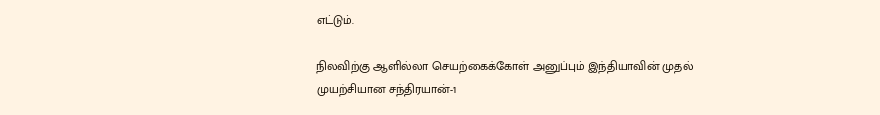எட்டும்.

நிலவிற்கு ஆளில்லா செயற்கைக்கோள் அனுப்பும் இந்தியாவின் முதல் முயற்சியான சந்திரயான்-1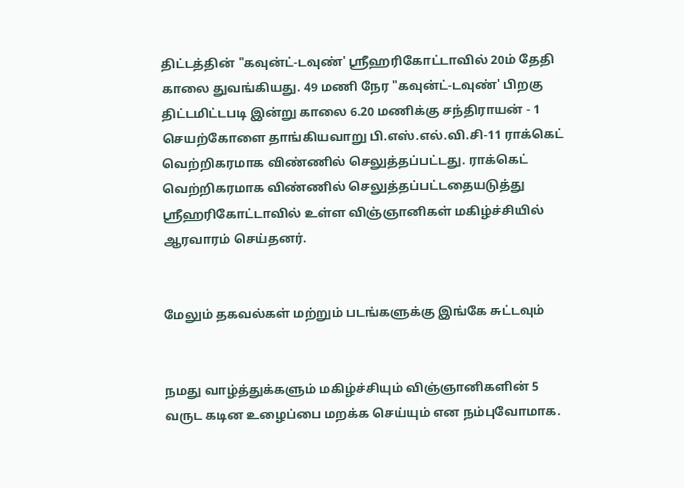திட்டத்தின் "கவுன்ட்-டவுண்' ஸ்ரீஹரிகோட்டாவில் 20ம் தேதி காலை துவங்கியது. 49 மணி நேர "கவுன்ட்-டவுண்' பிறகு திட்டமிட்டபடி இன்று காலை 6.20 மணிக்கு சந்திராயன் - 1 செயற்கோளை தாங்கியவாறு பி.எஸ்.எல்.வி.சி-11 ராக்கெட் வெற்றிகரமாக விண்ணில் செலுத்தப்பட்டது. ராக்கெட் வெற்றிகரமாக விண்ணில் செலுத்தப்பட்டதையடுத்து ஸ்ரீஹரிகோட்டாவில் உள்ள விஞ்ஞானிகள் மகிழ்ச்சியில் ஆரவாரம் செய்தனர்.


மேலும் தகவல்கள் மற்றும் படங்களுக்கு இங்கே சுட்டவும்


நமது வாழ்த்துக்களும் மகிழ்ச்சியும் விஞ்ஞானிகளின் 5 வருட கடின உழைப்பை மறக்க செய்யும் என நம்புவோமாக.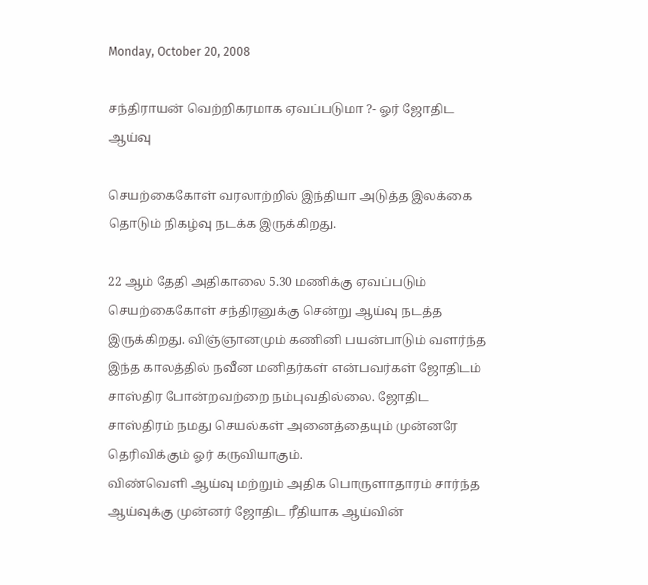Monday, October 20, 2008

சந்திராயன் வெற்றிகரமாக ஏவப்படுமா ?- ஓர் ஜோதிட ஆய்வு

செயற்கைகோள் வரலாற்றில் இந்தியா அடுத்த இலக்கை தொடும் நிகழ்வு நடக்க இருக்கிறது.

22 ஆம் தேதி அதிகாலை 5.30 மணிக்கு ஏவப்படும் செயற்கைகோள் சந்திரனுக்கு சென்று ஆய்வு நடத்த இருக்கிறது. விஞ்ஞானமும் கணினி பயன்பாடும் வளர்ந்த இந்த காலத்தில் நவீன மனிதர்கள் என்பவர்கள் ஜோதிடம் சாஸ்திர போன்றவற்றை நம்புவதில்லை. ஜோதிட சாஸ்திரம் நமது செயல்கள் அனைத்தையும் முன்னரே தெரிவிக்கும் ஓர் கருவியாகும்.
விண்வெளி ஆய்வு மற்றும் அதிக பொருளாதாரம் சார்ந்த ஆய்வுக்கு முன்னர் ஜோதிட ரீதியாக ஆய்வின்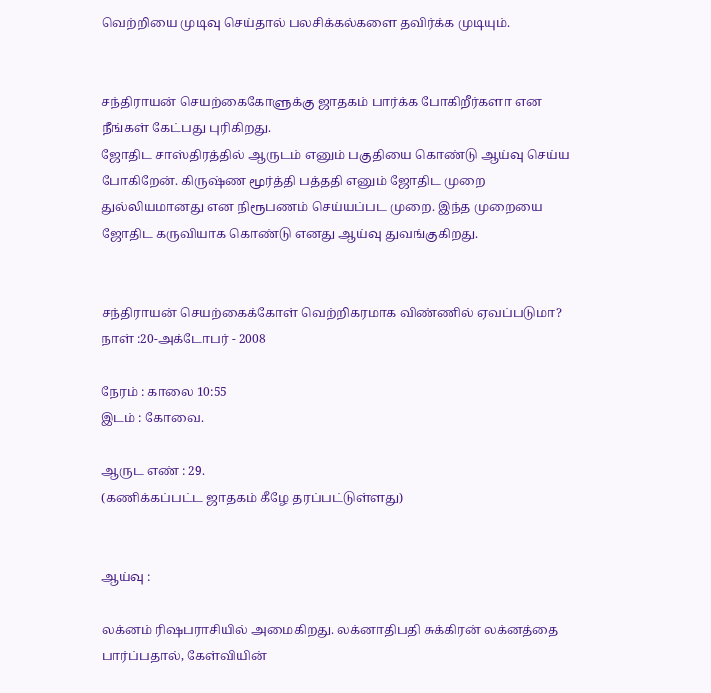வெற்றியை முடிவு செய்தால் பலசிக்கல்களை தவிர்க்க முடியும்.


சந்திராயன் செயற்கைகோளுக்கு ஜாதகம் பார்க்க போகிறீர்களா என நீங்கள் கேட்பது புரிகிறது.
ஜோதிட சாஸ்திரத்தில் ஆருடம் எனும் பகுதியை கொண்டு ஆய்வு செய்ய போகிறேன். கிருஷ்ண மூர்த்தி பத்ததி எனும் ஜோதிட முறை துல்லியமானது என நிரூபணம் செய்யப்பட முறை. இந்த முறையை ஜோதிட கருவியாக கொண்டு எனது ஆய்வு துவங்குகிறது.


சந்திராயன் செயற்கைக்கோள் வெற்றிகரமாக விண்ணில் ஏவப்படுமா?
நாள் :20-அக்டோபர் - 2008

நேரம் : காலை 10:55
இடம் : கோவை.

ஆருட எண் : 29.
(கணிக்கப்பட்ட ஜாதகம் கீழே தரப்பட்டுள்ளது)


ஆய்வு :

லக்னம் ரிஷபராசியில் அமைகிறது. லக்னாதிபதி சுக்கிரன் லக்னத்தை பார்ப்பதால், கேள்வியின்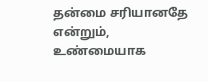தன்மை சரியானதே என்றும், உண்மையாக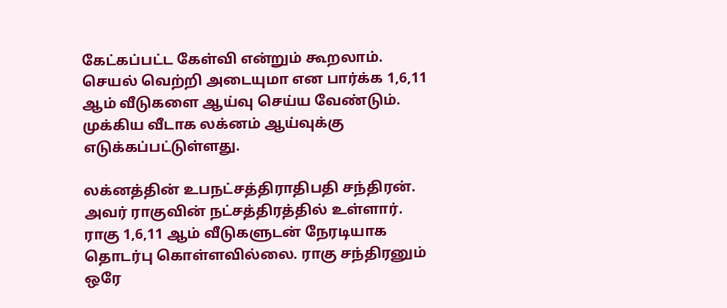கேட்கப்பட்ட கேள்வி என்றும் கூறலாம். செயல் வெற்றி அடையுமா என பார்க்க 1,6,11 ஆம் வீடுகளை ஆய்வு செய்ய வேண்டும். முக்கிய வீடாக லக்னம் ஆய்வுக்கு எடுக்கப்பட்டுள்ளது.

லக்னத்தின் உபநட்சத்திராதிபதி சந்திரன்.
அவர் ராகுவின் நட்சத்திரத்தில் உள்ளார். ராகு 1,6,11 ஆம் வீடுகளுடன் நேரடியாக தொடர்பு கொள்ளவில்லை. ராகு சந்திரனும் ஒரே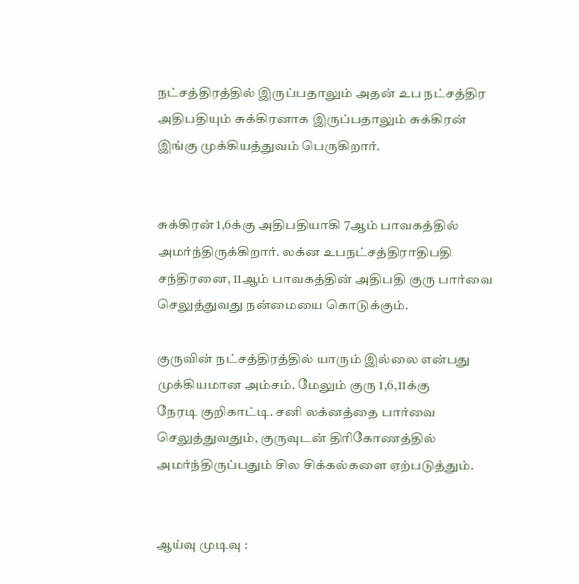நட்சத்திரத்தில் இருப்பதாலும் அதன் உப நட்சத்திர அதிபதியும் சுக்கிரனாக இருப்பதாலும் சுக்கிரன் இங்கு முக்கியத்துவம் பெருகிறார்.


சுக்கிரன் 1,6க்கு அதிபதியாகி 7ஆம் பாவகத்தில் அமர்ந்திருக்கிறார். லக்ன உபநட்சத்திராதிபதி சந்திரனை, 11ஆம் பாவகத்தின் அதிபதி குரு பார்வை செலுத்துவது நன்மையை கொடுக்கும்.

குருவின் நட்சத்திரத்தில் யாரும் இல்லை என்பது முக்கியமான அம்சம். மேலும் குரு 1,6,11க்கு
நேரடி குறிகாட்டி. சனி லக்னத்தை பார்வை செலுத்துவதும், குருவுடன் திரிகோணத்தில் அமர்ந்திருப்பதும் சில சிக்கல்களை ஏற்படுத்தும்.


ஆய்வு முடிவு :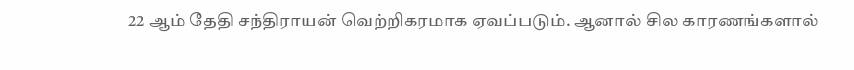22 ஆம் தேதி சந்திராயன் வெற்றிகரமாக ஏவப்படும். ஆனால் சில காரணங்களால்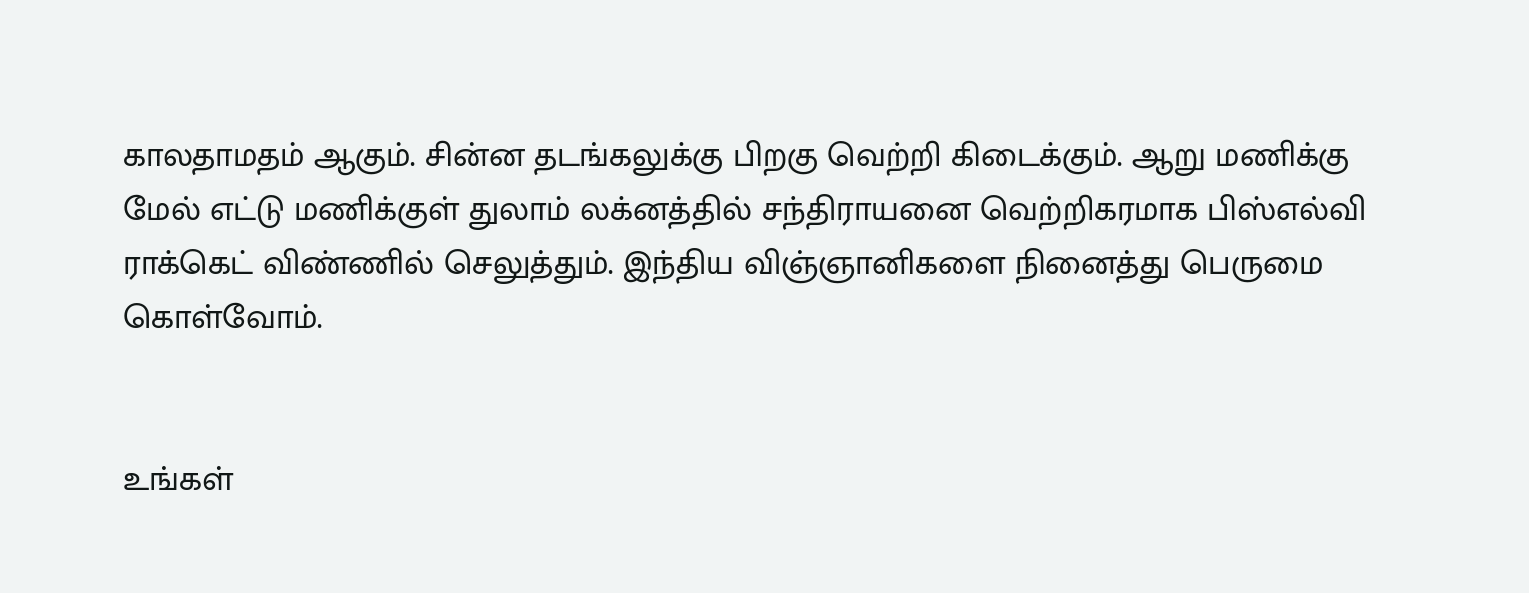காலதாமதம் ஆகும். சின்ன தடங்கலுக்கு பிறகு வெற்றி கிடைக்கும். ஆறு மணிக்கு மேல் எட்டு மணிக்குள் துலாம் லக்னத்தில் சந்திராயனை வெற்றிகரமாக பிஸ்எல்வி ராக்கெட் விண்ணில் செலுத்தும். இந்திய விஞ்ஞானிகளை நினைத்து பெருமை கொள்வோம்.


உங்கள்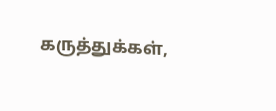கருத்துக்கள்,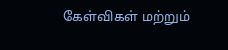கேள்விகள் மற்றும்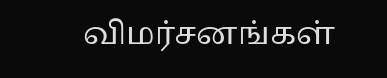விமர்சனங்கள்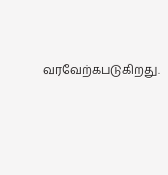வரவேற்கபடுகிறது.